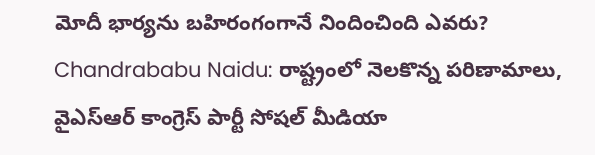మోదీ భార్యను బహిరంగంగానే నిందించింది ఎవరు?
Chandrababu Naidu: రాష్ట్రంలో నెలకొన్న పరిణామాలు, వైఎస్ఆర్ కాంగ్రెస్ పార్టీ సోషల్ మీడియా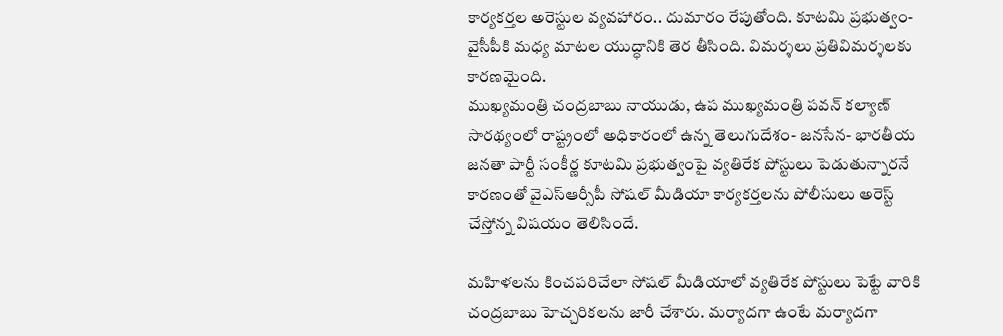కార్యకర్తల అరెస్టుల వ్యవహారం.. దుమారం రేపుతోంది. కూటమి ప్రభుత్వం- వైసీపీకి మధ్య మాటల యుద్ధానికి తెర తీసింది. విమర్శలు ప్రతివిమర్శలకు కారణమైంది.
ముఖ్యమంత్రి చంద్రబాబు నాయుడు, ఉప ముఖ్యమంత్రి పవన్ కల్యాణ్ సారథ్యంలో రాష్ట్రంలో అధికారంలో ఉన్న తెలుగుదేశం- జనసేన- భారతీయ జనతా పార్టీ సంకీర్ణ కూటమి ప్రభుత్వంపై వ్యతిరేక పోస్టులు పెడుతున్నారనే కారణంతో వైఎస్ఆర్సీపీ సోషల్ మీడియా కార్యకర్తలను పోలీసులు అరెస్ట్ చేస్తోన్న విషయం తెలిసిందే.

మహిళలను కించపరిచేలా సోషల్ మీడియాలో వ్యతిరేక పోస్టులు పెట్టే వారికి చంద్రబాబు హెచ్చరికలను జారీ చేశారు. మర్యాదగా ఉంటే మర్యాదగా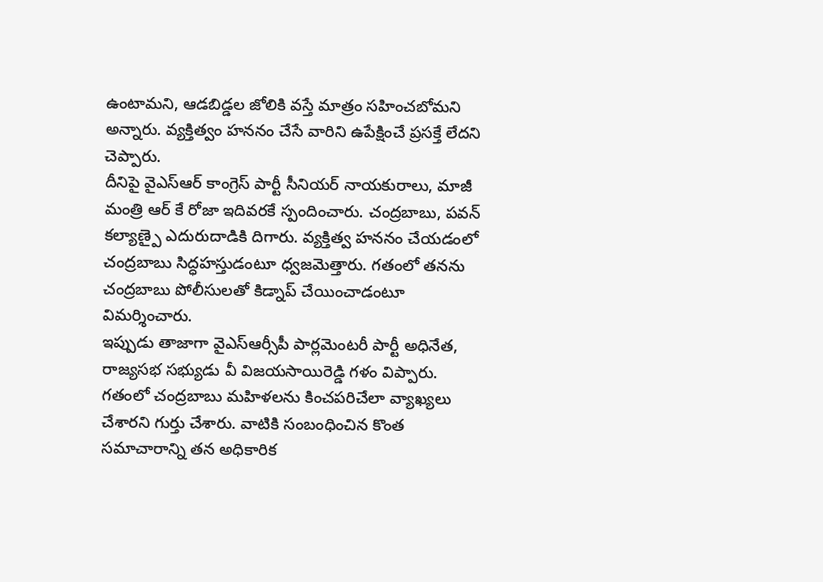ఉంటామని, ఆడబిడ్డల జోలికి వస్తే మాత్రం సహించబోమని అన్నారు. వ్యక్తిత్వం హననం చేసే వారిని ఉపేక్షించే ప్రసక్తే లేదని చెప్పారు.
దీనిపై వైఎస్ఆర్ కాంగ్రెస్ పార్టీ సీనియర్ నాయకురాలు, మాజీ మంత్రి ఆర్ కే రోజా ఇదివరకే స్పందించారు. చంద్రబాబు, పవన్ కల్యాణ్పై ఎదురుదాడికి దిగారు. వ్యక్తిత్వ హననం చేయడంలో చంద్రబాబు సిద్ధహస్తుడంటూ ధ్వజమెత్తారు. గతంలో తనను చంద్రబాబు పోలీసులతో కిడ్నాప్ చేయించాడంటూ విమర్శించారు.
ఇప్పుడు తాజాగా వైఎస్ఆర్సీపీ పార్లమెంటరీ పార్టీ అధినేత, రాజ్యసభ సభ్యుడు వీ విజయసాయిరెడ్డి గళం విప్పారు. గతంలో చంద్రబాబు మహిళలను కించపరిచేలా వ్యాఖ్యలు చేశారని గుర్తు చేశారు. వాటికి సంబంధించిన కొంత సమాచారాన్ని తన అధికారిక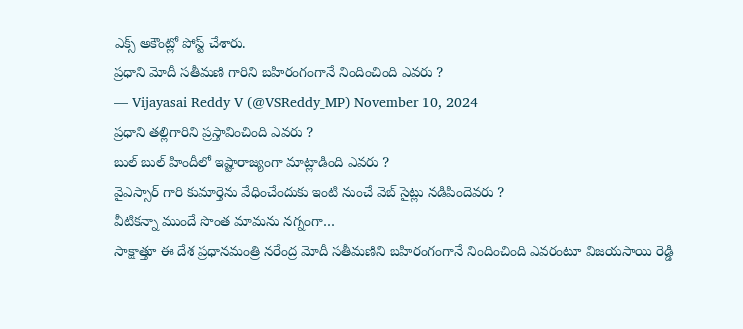ఎక్స్ అకౌంట్లో పోస్ట్ చేశారు.
ప్రధాని మోదీ సతీమణి గారిని బహిరంగంగానే నిందించింది ఎవరు ?
— Vijayasai Reddy V (@VSReddy_MP) November 10, 2024
ప్రధాని తల్లిగారిని ప్రస్తావించింది ఎవరు ?
బుల్ బుల్ హిందీలో ఇష్టారాజ్యంగా మాట్లాడింది ఎవరు ?
వైఎస్సార్ గారి కుమార్తెను వేధించేందుకు ఇంటి నుంచే వెబ్ సైట్లు నడిపిందెవరు ?
వీటికన్నా ముందే సొంత మామను నగ్నంగా…
సాక్షాత్తూ ఈ దేశ ప్రధానమంత్రి నరేంద్ర మోదీ సతీమణిని బహిరంగంగానే నిందించింది ఎవరంటూ విజయసాయి రెడ్డి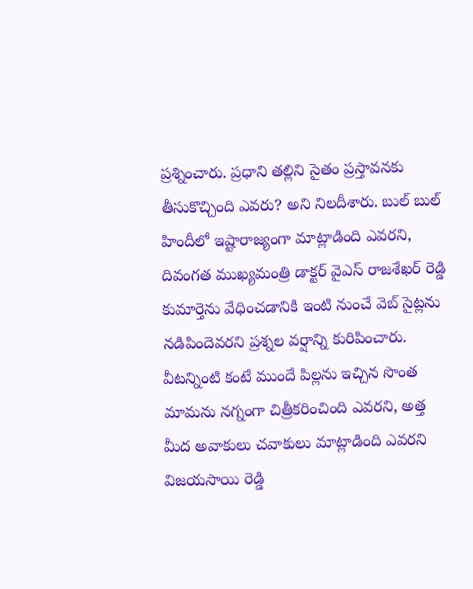ప్రశ్నించారు. ప్రధాని తల్లిని సైతం ప్రస్తావనకు తీసుకొచ్చింది ఎవరు? అని నిలదీశారు. బుల్ బుల్ హిందీలో ఇష్టారాజ్యంగా మాట్లాడింది ఎవరని, దివంగత ముఖ్యమంత్రి డాక్టర్ వైఎస్ రాజశేఖర్ రెడ్డి కుమార్తెను వేధించడానికి ఇంటి నుంచే వెబ్ సైట్లను నడిపిందెవరని ప్రశ్నల వర్షాన్ని కురిపించారు.
వీటన్నింటి కంటే ముందే పిల్లను ఇచ్చిన సొంత మామను నగ్నంగా చిత్రీకరించింది ఎవరని, అత్త మీద అవాకులు చవాకులు మాట్లాడింది ఎవరని విజయసాయి రెడ్డి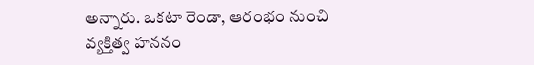అన్నారు. ఒకటా రెండా, ఆరంభం నుంచి వ్యక్తిత్వ హననం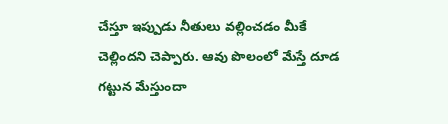చేస్తూ ఇప్పుడు నీతులు వల్లించడం మీకే చెల్లిందని చెప్పారు. ఆవు పొలంలో మేస్తే దూడ గట్టున మేస్తుందా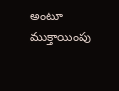అంటూ ముక్తాయింపు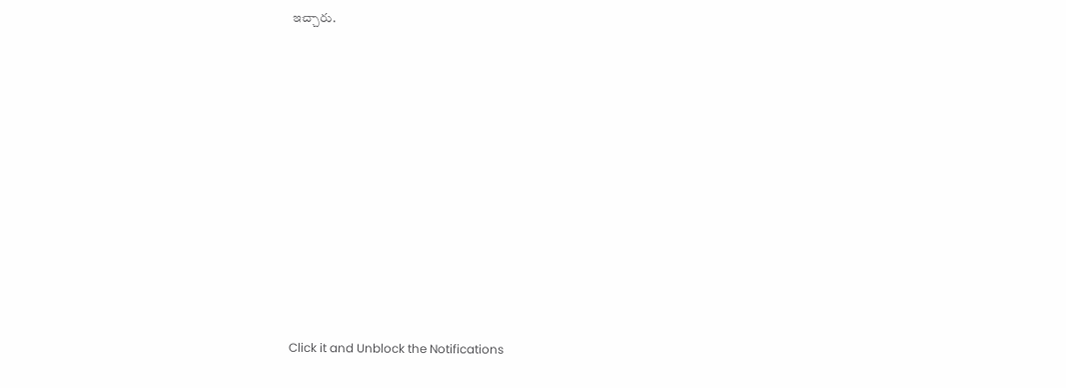ఇచ్చారు.












Click it and Unblock the Notifications